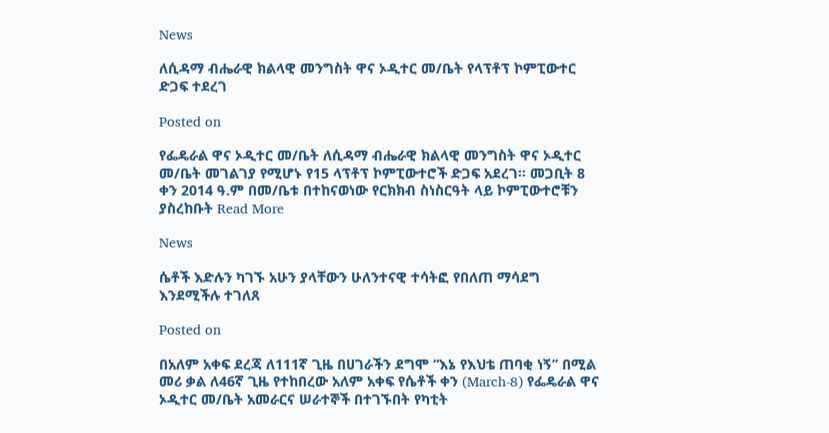News

ለሲዳማ ብሔራዊ ክልላዊ መንግስት ዋና ኦዲተር መ/ቤት የላፕቶፕ ኮምፒውተር ድጋፍ ተደረገ

Posted on

የፌዴራል ዋና ኦዲተር መ/ቤት ለሲዳማ ብሔራዊ ክልላዊ መንግስት ዋና ኦዲተር መ/ቤት መገልገያ የሚሆኑ የ15 ላፕቶፕ ኮምፒውተሮች ድጋፍ አደረገ፡፡ መጋቢት 8 ቀን 2014 ዓ.ም በመ/ቤቱ በተከናወነው የርክክብ ስነስርዓት ላይ ኮምፒውተሮቹን ያስረከቡት Read More

News

ሴቶች እድሉን ካገኙ አሁን ያላቸውን ሁለንተናዊ ተሳትፎ የበለጠ ማሳደግ እንደሚችሉ ተገለጸ

Posted on

በአለም አቀፍ ደረጃ ለ111ኛ ጊዜ በሀገራችን ደግሞ “እኔ የእህቴ ጠባቂ ነኝ” በሚል መሪ ቃል ለ46ኛ ጊዜ የተከበረው አለም አቀፍ የሴቶች ቀን (March-8) የፌዴራል ዋና ኦዲተር መ/ቤት አመራርና ሠራተኞች በተገኙበት የካቲት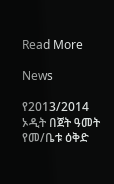Read More

News

የ2013/2014 ኦዲት በጀት ዓመት የመ/ቤቱ ዕቅድ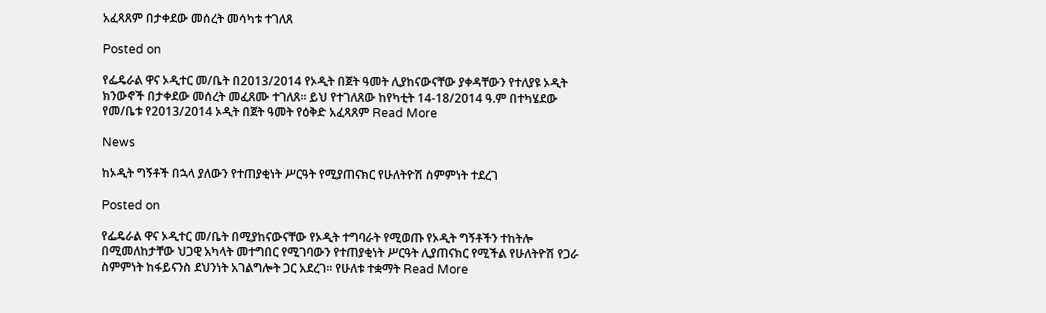አፈጻጸም በታቀደው መሰረት መሳካቱ ተገለጸ

Posted on

የፌዴራል ዋና ኦዲተር መ/ቤት በ2013/2014 የኦዲት በጀት ዓመት ሊያከናውናቸው ያቀዳቸውን የተለያዩ ኦዲት ክንውኖች በታቀደው መሰረት መፈጸሙ ተገለጸ፡፡ ይህ የተገለጸው ከየካቲት 14-18/2014 ዓ.ም በተካሄደው የመ/ቤቱ የ2013/2014 ኦዲት በጀት ዓመት የዕቅድ አፈጻጸም Read More

News

ከኦዲት ግኝቶች በኋላ ያለውን የተጠያቂነት ሥርዓት የሚያጠናክር የሁለትዮሽ ስምምነት ተደረገ

Posted on

የፌዴራል ዋና ኦዲተር መ/ቤት በሚያከናውናቸው የኦዲት ተግባራት የሚወጡ የኦዲት ግኝቶችን ተከትሎ በሚመለከታቸው ህጋዊ አካላት መተግበር የሚገባውን የተጠያቂነት ሥርዓት ሊያጠናክር የሚችል የሁለትዮሽ የጋራ ስምምነት ከፋይናንስ ደህንነት አገልግሎት ጋር አደረገ፡፡ የሁለቱ ተቋማት Read More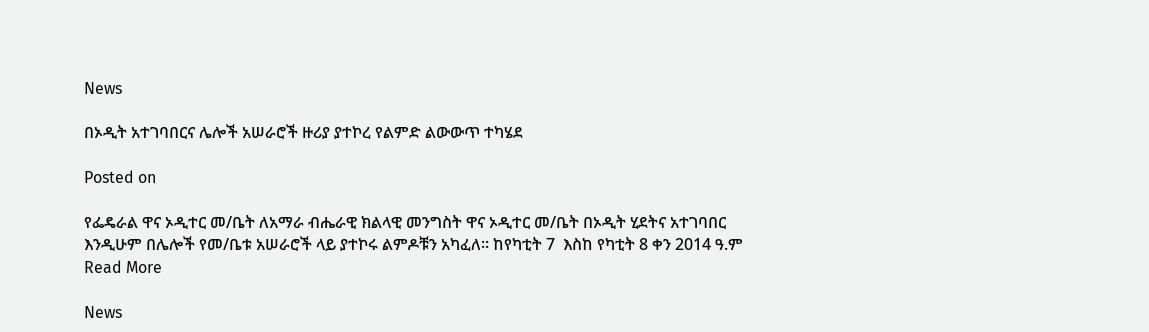News

በኦዲት አተገባበርና ሌሎች አሠራሮች ዙሪያ ያተኮረ የልምድ ልውውጥ ተካሄደ

Posted on

የፌዴራል ዋና ኦዲተር መ/ቤት ለአማራ ብሔራዊ ክልላዊ መንግስት ዋና ኦዲተር መ/ቤት በኦዲት ሂደትና አተገባበር እንዲሁም በሌሎች የመ/ቤቱ አሠራሮች ላይ ያተኮሩ ልምዶቹን አካፈለ፡፡ ከየካቲት 7  እስከ የካቲት 8 ቀን 2014 ዓ.ም Read More

News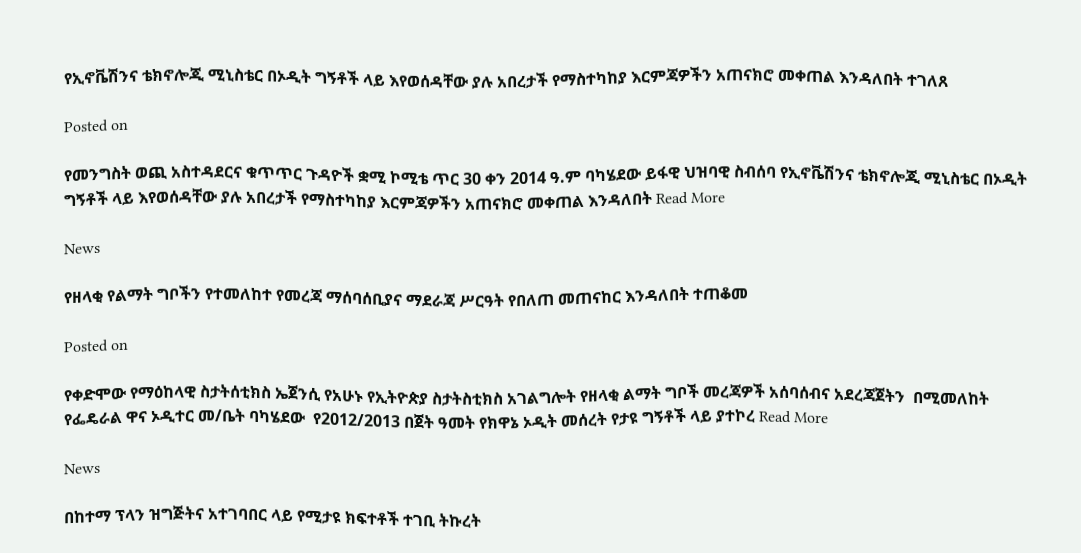የኢኖቬሽንና ቴክኖሎጂ ሚኒስቴር በኦዲት ግኝቶች ላይ እየወሰዳቸው ያሉ አበረታች የማስተካከያ እርምጃዎችን አጠናክሮ መቀጠል እንዳለበት ተገለጸ

Posted on

የመንግስት ወጪ አስተዳደርና ቁጥጥር ጉዳዮች ቋሚ ኮሚቴ ጥር 30 ቀን 2014 ዓ.ም ባካሄደው ይፋዊ ህዝባዊ ስብሰባ የኢኖቬሽንና ቴክኖሎጂ ሚኒስቴር በኦዲት ግኝቶች ላይ እየወሰዳቸው ያሉ አበረታች የማስተካከያ እርምጃዎችን አጠናክሮ መቀጠል እንዳለበት Read More

News

የዘላቂ የልማት ግቦችን የተመለከተ የመረጃ ማሰባሰቢያና ማደራጃ ሥርዓት የበለጠ መጠናከር እንዳለበት ተጠቆመ

Posted on

የቀድሞው የማዕከላዊ ስታትሰቲክስ ኤጀንሲ የአሁኑ የኢትዮጵያ ስታትስቲክስ አገልግሎት የዘላቂ ልማት ግቦች መረጃዎች አሰባሰብና አደረጃጀትን  በሚመለከት የፌዴራል ዋና ኦዲተር መ/ቤት ባካሄደው  የ2012/2013 በጀት ዓመት የክዋኔ ኦዲት መሰረት የታዩ ግኝቶች ላይ ያተኮረ Read More

News

በከተማ ፕላን ዝግጅትና አተገባበር ላይ የሚታዩ ክፍተቶች ተገቢ ትኩረት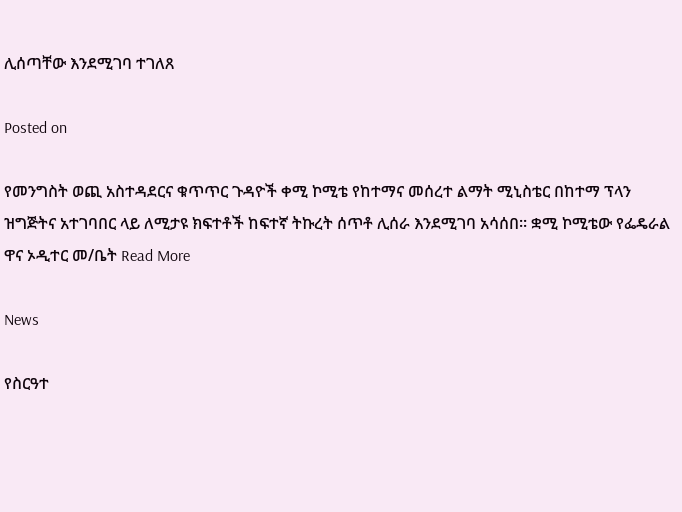ሊሰጣቸው እንደሚገባ ተገለጸ

Posted on

የመንግስት ወጪ አስተዳደርና ቁጥጥር ጉዳዮች ቀሚ ኮሚቴ የከተማና መሰረተ ልማት ሚኒስቴር በከተማ ፕላን ዝግጅትና አተገባበር ላይ ለሚታዩ ክፍተቶች ከፍተኛ ትኩረት ሰጥቶ ሊሰራ እንደሚገባ አሳሰበ፡፡ ቋሚ ኮሚቴው የፌዴራል ዋና ኦዲተር መ/ቤት Read More

News

የስርዓተ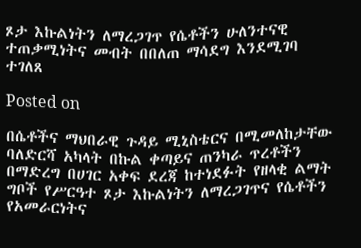ጾታ እኩልነትን ለማረጋገጥ የሴቶችን ሁለንተናዊ ተጠቃሚነትና መብት በበለጠ ማሳደግ እንደሚገባ ተገለጸ

Posted on

በሴቶችና ማህበራዊ ጉዳይ ሚኒስቴርና በሚመለከታቸው ባለድርሻ አካላት በኩል ቀጣይና ጠንካራ ጥረቶችን በማድረግ በሀገር አቀፍ ደረጃ ከተነደፉት የዘላቂ ልማት ግቦች የሥርዓተ ጾታ እኩልነትን ለማረጋገጥና የሴቶችን የአመራርነትና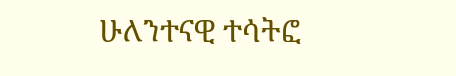ሁለንተናዊ ተሳትፎ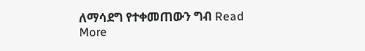ለማሳደግ የተቀመጠውን ግብ Read More